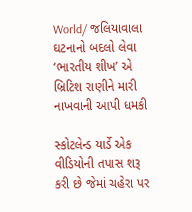World/ જલિયાવાલા ઘટનાનો બદલો લેવા ‘ભારતીય શીખ’ એ બ્રિટિશ રાણીને મારી નાખવાની આપી ધમકી

સ્કોટલેન્ડ યાર્ડે એક વીડિયોની તપાસ શરૂ કરી છે જેમાં ચહેરા પર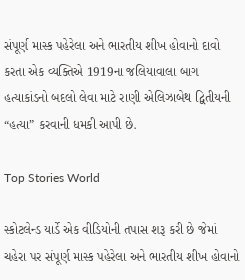સંપૂર્ણ માસ્ક પહેરેલા અને ભારતીય શીખ હોવાનો દાવો કરતા એક વ્યક્તિએ 1919ના જલિયાવાલા બાગ હત્યાકાંડનો બદલો લેવા માટે રાણી એલિઝાબેથ દ્વિતીયની “હત્યા” કરવાની ધમકી આપી છે.

Top Stories World

સ્કોટલેન્ડ યાર્ડે એક વીડિયોની તપાસ શરૂ કરી છે જેમાં ચહેરા પર સંપૂર્ણ માસ્ક પહેરેલા અને ભારતીય શીખ હોવાનો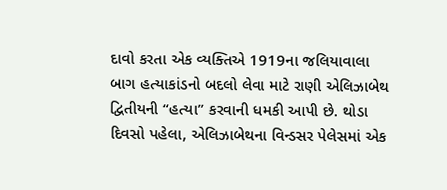દાવો કરતા એક વ્યક્તિએ 1919ના જલિયાવાલા બાગ હત્યાકાંડનો બદલો લેવા માટે રાણી એલિઝાબેથ દ્વિતીયની “હત્યા” કરવાની ધમકી આપી છે. થોડા દિવસો પહેલા, એલિઝાબેથના વિન્ડસર પેલેસમાં એક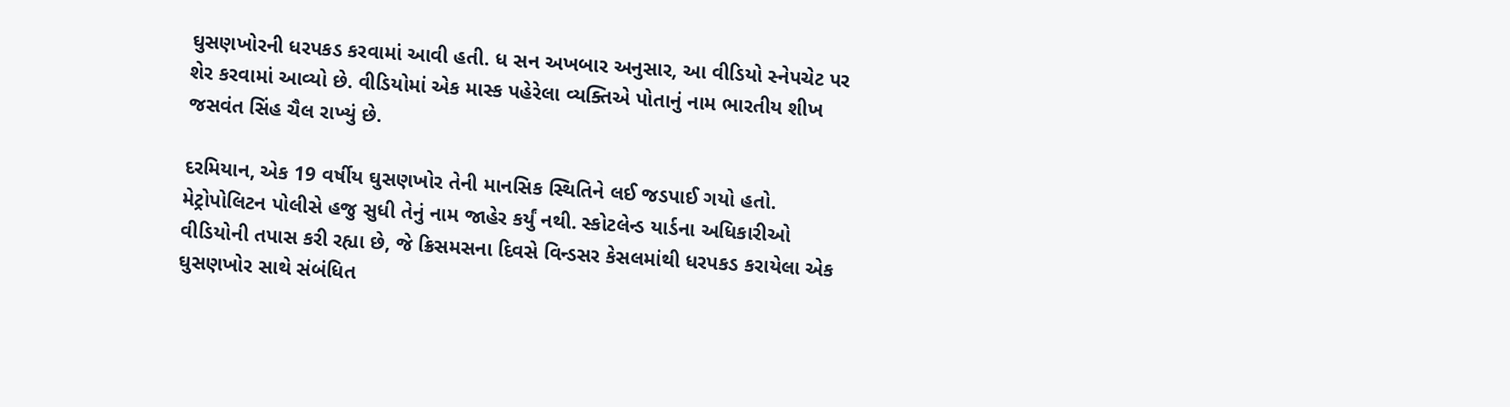ઘુસણખોરની ધરપકડ કરવામાં આવી હતી. ધ સન અખબાર અનુસાર, આ વીડિયો સ્નેપચેટ પર શેર કરવામાં આવ્યો છે. વીડિયોમાં એક માસ્ક પહેરેલા વ્યક્તિએ પોતાનું નામ ભારતીય શીખ જસવંત સિંહ ચૈલ રાખ્યું છે.

દરમિયાન, એક 19 વર્ષીય ઘુસણખોર તેની માનસિક સ્થિતિને લઈ જડપાઈ ગયો હતો. મેટ્રોપોલિટન પોલીસે હજુ સુધી તેનું નામ જાહેર કર્યું નથી. સ્કોટલેન્ડ યાર્ડના અધિકારીઓ વીડિયોની તપાસ કરી રહ્યા છે, જે ક્રિસમસના દિવસે વિન્ડસર કેસલમાંથી ધરપકડ કરાયેલા એક ઘુસણખોર સાથે સંબંધિત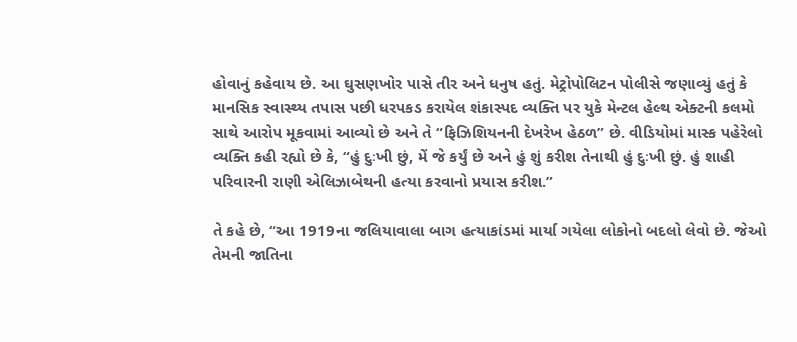હોવાનું કહેવાય છે. આ ઘુસણખોર પાસે તીર અને ધનુષ હતું. મેટ્રોપોલિટન પોલીસે જણાવ્યું હતું કે માનસિક સ્વાસ્થ્ય તપાસ પછી ધરપકડ કરાયેલ શંકાસ્પદ વ્યક્તિ પર યુકે મેન્ટલ હેલ્થ એક્ટની કલમો સાથે આરોપ મૂકવામાં આવ્યો છે અને તે “ફિઝિશિયનની દેખરેખ હેઠળ” છે. વીડિયોમાં માસ્ક પહેરેલો વ્યક્તિ કહી રહ્યો છે કે, “હું દુઃખી છું, મેં જે કર્યું છે અને હું શું કરીશ તેનાથી હું દુઃખી છું. હું શાહી પરિવારની રાણી એલિઝાબેથની હત્યા કરવાનો પ્રયાસ કરીશ.”

તે કહે છે, “આ 1919ના જલિયાવાલા બાગ હત્યાકાંડમાં માર્યા ગયેલા લોકોનો બદલો લેવો છે. જેઓ તેમની જાતિના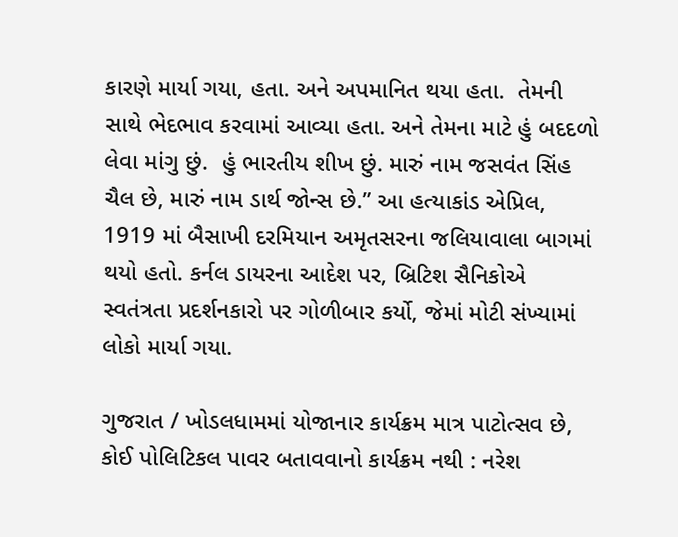કારણે માર્યા ગયા, હતા. અને અપમાનિત થયા હતા.  તેમની સાથે ભેદભાવ કરવામાં આવ્યા હતા. અને તેમના માટે હું બદદળો લેવા માંગુ છું.  હું ભારતીય શીખ છું. મારું નામ જસવંત સિંહ ચૈલ છે, મારું નામ ડાર્થ જોન્સ છે.” આ હત્યાકાંડ એપ્રિલ, 1919 માં બૈસાખી દરમિયાન અમૃતસરના જલિયાવાલા બાગમાં થયો હતો. કર્નલ ડાયરના આદેશ પર, બ્રિટિશ સૈનિકોએ સ્વતંત્રતા પ્રદર્શનકારો પર ગોળીબાર કર્યો, જેમાં મોટી સંખ્યામાં લોકો માર્યા ગયા.

ગુજરાત / ખોડલધામમાં યોજાનાર કાર્યક્રમ માત્ર પાટોત્સવ છે, કોઈ પોલિટિકલ પાવર બતાવવાનો કાર્યક્રમ નથી : નરેશ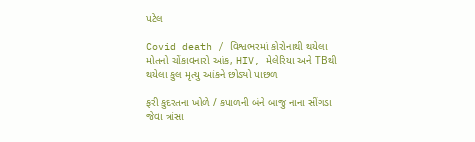પટેલ

Covid death / વિશ્વભરમાં કોરોનાથી થયેલા મોતનો ચોંકાવનારો આંક, HIV, મેલેરિયા અને TBથી થયેલા કુલ મૃત્યુ આંકને છોડ્યો પાછળ

ફરી કુદરતના ખોળે / કપાળની બંને બાજુ નાના સીંગડા જેવા ત્રાંસા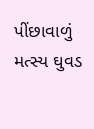પીંછાવાળું મત્સ્ય ઘુવડ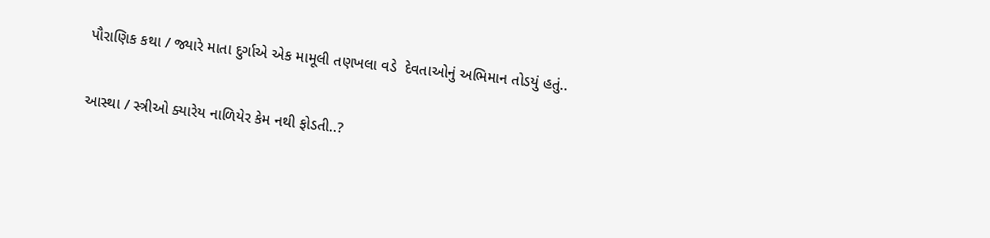પૌરાણિક કથા / જ્યારે માતા દુર્ગાએ એક મામૂલી તણખલા વડે  દેવતાઓનું અભિમાન તોડયું હતું..

આસ્થા / સ્ત્રીઓ ક્યારેય નાળિયેર કેમ નથી ફોડતી..?